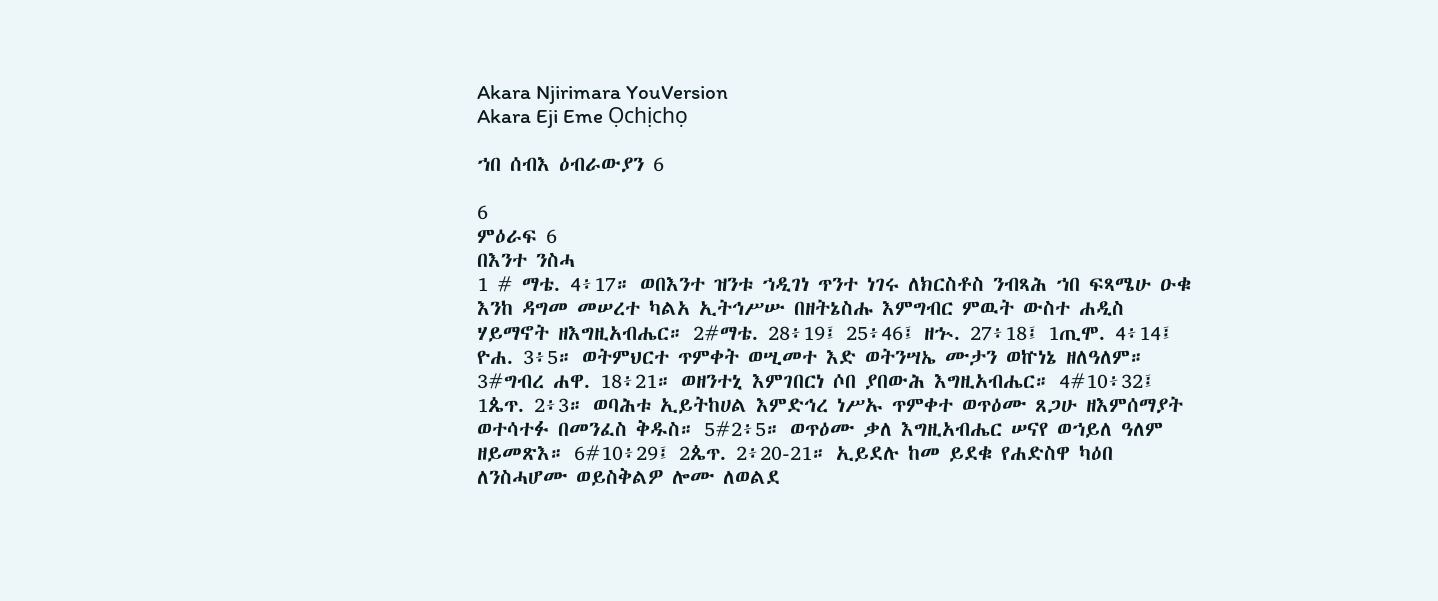Akara Njirimara YouVersion
Akara Eji Eme Ọchịchọ

ኀበ ሰብእ ዕብራውያን 6

6
ምዕራፍ 6
በእንተ ንስሓ
1 # ማቴ. 4፥17። ወበእንተ ዝንቱ ኀዲገነ ጥንተ ነገሩ ለክርስቶስ ንብጻሕ ኀበ ፍጻሜሁ ዑቁ እንከ ዳግመ መሠረተ ካልአ ኢትኅሥሡ በዘትኔስሑ እምግብር ምዉት ውስተ ሐዲስ ሃይማኖት ዘእግዚአብሔር። 2#ማቴ. 28፥19፤ 25፥46፤ ዘኍ. 27፥18፤ 1ጢሞ. 4፥14፤ ዮሐ. 3፥5። ወትምህርተ ጥምቀት ወሢመተ እድ ወትንሣኤ ሙታን ወኵነኔ ዘለዓለም። 3#ግብረ ሐዋ. 18፥21። ወዘንተኒ እምገበርነ ሶበ ያበውሕ እግዚአብሔር። 4#10፥32፤ 1ጴጥ. 2፥3። ወባሕቱ ኢይትከሀል እምድኅረ ነሥኡ ጥምቀተ ወጥዕሙ ጸጋሁ ዘእምሰማያት ወተሳተፉ በመንፈስ ቅዱስ። 5#2፥5። ወጥዕሙ ቃለ እግዚአብሔር ሠናየ ወኀይለ ዓለም ዘይመጽእ። 6#10፥29፤ 2ጴጥ. 2፥20-21። ኢይደሉ ከመ ይደቁ የሐድስዋ ካዕበ ለንስሓሆሙ ወይስቅልዎ ሎሙ ለወልደ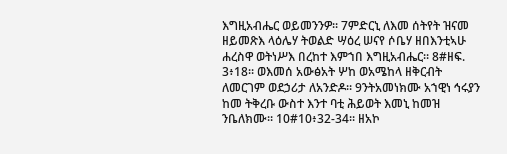እግዚአብሔር ወይመንንዎ። 7ምድርኒ ለእመ ሰትየት ዝናመ ዘይመጽእ ላዕሌሃ ትወልድ ሣዕረ ሠናየ ሶቤሃ ዘበእንቲኣሁ ሐረስዋ ወትነሥእ በረከተ እምኀበ እግዚአብሔር። 8#ዘፍ. 3፥18። ወእመሰ አውፅአት ሦከ ወአሜከላ ዘቅርብት ለመርገም ወደኃሪታ ለአንድዶ። 9ንትአመነክሙ አኀዊነ ኅሩያን ከመ ትቅረቡ ውስተ እንተ ባቲ ሕይወት እመኒ ከመዝ ንቤለክሙ። 10#10፥32-34። ዘአኮ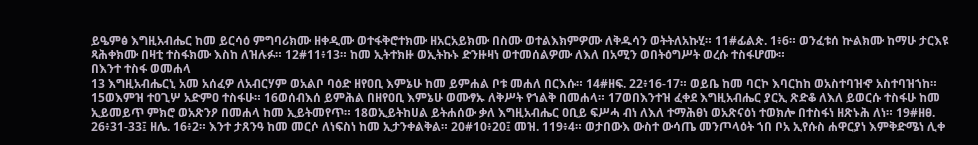ይዔምፅ እግዚአብሔር ከመ ይርሳዕ ምግባሪክሙ ዘቀዲሙ ወተፋቅሮተክሙ ዘአርአይክሙ በስሙ ወተልእክምዎሙ ለቅዱሳን ወትትለአኩሂ። 11#ፊልጵ. 1፥6። ወንፈቱሰ ኵልክሙ ከማሁ ታርእዩ ጻሕቀክሙ በዛቲ ተስፋክሙ እስከ ለዝሉፉ። 12#11፥13። ከመ ኢትተክዙ ወኢትኩኑ ድንዙዛነ ወተመሰልዎሙ ለእለ በአሚን ወበትዕግሥት ወረሱ ተስፋሆሙ።
በእንተ ተስፋ ወመሐላ
13 እግዚአብሔርኒ አመ አሰፈዎ ለአብርሃም ወአልቦ ባዕድ ዘየዐቢ እምኔሁ ከመ ይምሐል ቦቱ መሐለ በርእሱ። 14#ዘፍ. 22፥16-17። ወይቤ ከመ ባርኮ እባርከከ ወአስተባዝኆ አስተባዝኀከ። 15ወእምዝ ተዐጊሦ አድምዐ ተስፋሁ። 16ወሰብእሰ ይምሕል በዘየዐቢ እምኔሁ ወሙፃኡ ለቅሥት የኀልቅ በመሐላ። 17ወበእንተዝ ፈቀደ እግዚአብሔር ያርኢ ጽድቆ ለእለ ይወርሱ ተስፋሁ ከመ ኢይመይጥ ምክሮ ወአጽንዖ በመሐላ ከመ ኢይትመየጥ። 18ወኢይትከሀል ይትሐሰው ቃለ እግዚአብሔር ዐቢይ ፍሥሓ ብነ ለእለ ተማሕፀነ ወአጽናዕነ ተወክሎ በተስፋነ ዘጽኑሕ ለነ። 19#ዘፀ. 26፥31-33፤ ዘሌ. 16፥2። እንተ ታጸንዓ ከመ መርሶ ለነፍስነ ከመ ኢታንቀልቅል። 20#10፥20፤ መዝ. 119፥4። ወታበውእ ውስተ ውሳጤ መንጦላዕት ኀበ ቦአ ኢየሱስ ሐዋርያነ እምቅድሜነ ሊቀ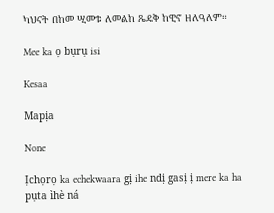ካህናት በከመ ሢመቱ ለመልከ ጼዴቅ ከዊኖ ዘለዓለም።

Mee ka ọ bụrụ isi

Kesaa

Mapịa

None

Ịchọrọ ka echekwaara gị ihe ndị gasị ị mere ka ha pụta ìhè ná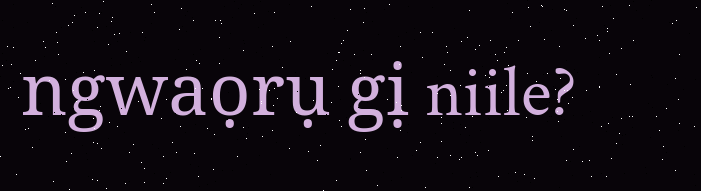ngwaọrụ gị niile?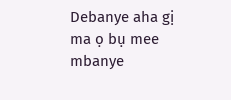Debanye aha gị ma ọ bụ mee mbanye